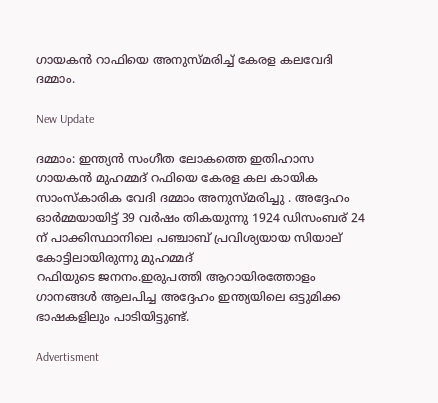ഗായകൻ റാഫിയെ അനുസ്മരിച്ച് കേരള കലവേദി ദമ്മാം.

New Update

ദമ്മാം: ഇന്ത്യൻ സംഗീത ലോകത്തെ ഇതിഹാസ ഗായകൻ മുഹമ്മദ് റഫിയെ കേരള കല കായിക സാംസ്കാരിക വേദി ദമ്മാം അനുസ്മരിച്ചു . അദ്ദേഹം ഓര്‍മ്മയായിട്ട് 39 വർഷം തികയുന്നു 1924 ഡിസംബര് 24 ന് പാക്കിസ്ഥാനിലെ പഞ്ചാബ് പ്രവിശ്യയായ സിയാല് കോട്ടിലായിരുന്നു മുഹമ്മദ്
റഫിയുടെ ജനനം.ഇരുപത്തി ആറായിരത്തോളം ഗാനങ്ങൾ ആലപിച്ച അദ്ദേഹം ഇന്ത്യയിലെ ഒട്ടുമിക്ക ഭാഷകളിലും പാടിയിട്ടുണ്ട്.

Advertisment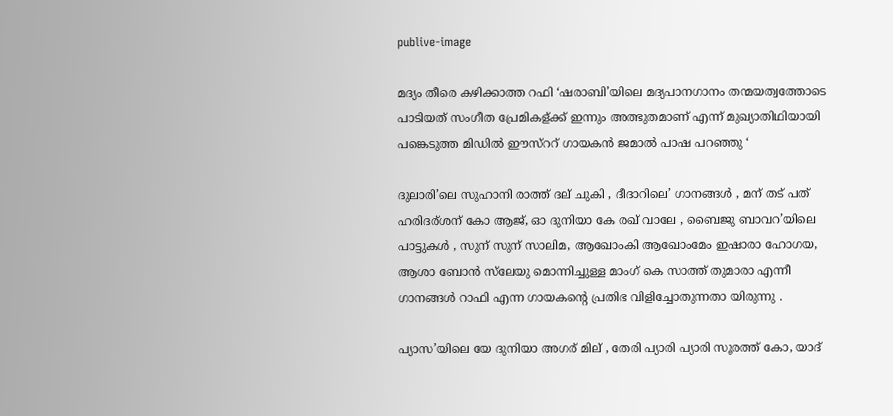publive-image

മദ്യം തീരെ കഴിക്കാത്ത റഫി ‘ഷരാബി’യിലെ മദ്യപാനഗാനം തന്മയത്വത്തോടെ പാടിയത് സംഗീത പ്രേമികള്ക്ക് ഇന്നും അത്ഭുതമാണ് എന്ന് മുഖ്യാതിഥിയായി പങ്കെടുത്ത മിഡിൽ ഈസ്ററ് ഗായകൻ ജമാൽ പാഷ പറഞ്ഞു ‘

ദുലാരി’ലെ സുഹാനി രാത്ത് ദല് ചുകി , ദീദാറിലെ’ ഗാനങ്ങൾ , മന് തട് പത് ഹരിദര്ശന് കോ ആജ്, ഓ ദുനിയാ കേ രഖ് വാലേ , ബൈജു ബാവറ’യിലെ പാട്ടുകൾ , സുന് സുന് സാലിമ, ആഖോംകി ആഖോംമേം ഇഷാരാ ഹോഗയ, ആശാ ബോൻ സ്‌ലേയു മൊന്നിച്ചുള്ള മാംഗ് കെ സാത്ത് തുമാരാ എന്നീ ഗാനങ്ങൾ റാഫി എന്ന ഗായകന്റെ പ്രതിഭ വിളിച്ചോതുന്നതാ യിരുന്നു .

പ്യാസ’യിലെ യേ ദുനിയാ അഗര് മില് , തേരി പ്യാരി പ്യാരി സൂരത്ത് കോ, യാദ്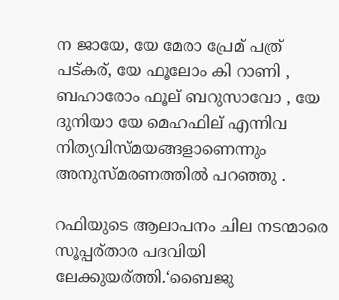ന ജായേ, യേ മേരാ പ്രേമ് പത്ര് പട്കര്, യേ ഫൂലോം കി റാണി , ബഹാരോം ഫൂല് ബറുസാവോ , യേ ദുനിയാ യേ മെഹഫില് എന്നിവ നിത്യവിസ്മയങ്ങളാണെന്നും അനുസ്മരണത്തിൽ പറഞ്ഞു .

റഫിയുടെ ആലാപനം ചില നടന്മാരെ സൂപ്പര്താര പദവിയി ലേക്കുയര്ത്തി.‘ബൈജു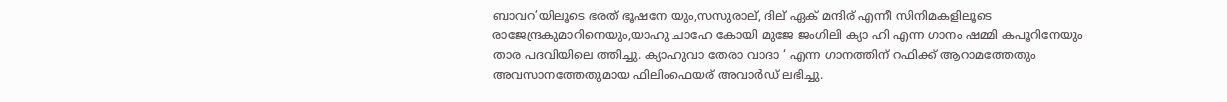ബാവറ’യിലൂടെ ഭരത് ഭൂഷനേ യും,സസുരാല്, ദില് ഏക് മന്ദിര് എന്നീ സിനിമകളിലൂടെ രാജേന്ദ്രകുമാറിനെയും,യാഹു ചാഹേ കോയി മുജേ ജംഗിലി ക്യാ ഹി എന്ന ഗാനം ഷമ്മി കപൂറിനേയും താര പദവിയിലെ ത്തിച്ചു. ക്യാഹുവാ തേരാ വാദാ ‘ എന്ന ഗാനത്തിന് റഫിക്ക് ആറാമത്തേതും അവസാനത്തേതുമായ ഫിലിംഫെയര് അവാർഡ് ലഭിച്ചു.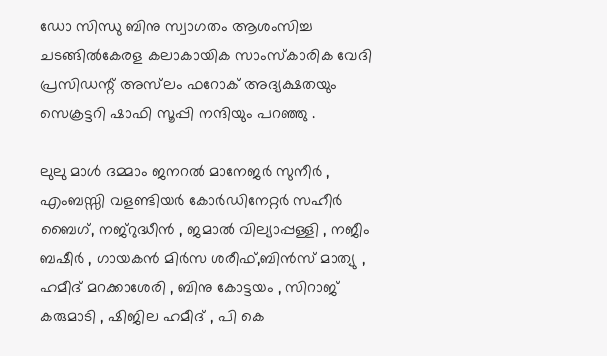ഡോ സിന്ധു ബിനു സ്വാഗതം ആശംസിച്ച ചടങ്ങിൽകേരള കലാകായിക സാംസ്കാരിക വേദി പ്രസിഡന്റ് അസ്‌ലം ഫറോക് അദ്യക്ഷതയും സെക്രട്ടറി ഷാഫി സൂപ്പി നന്ദിയും പറഞ്ഞു .

ലുലു മാൾ ദമ്മാം ജനറൽ മാനേജർ സുനീർ , എംബസ്സി വളണ്ടിയർ കോർഡിനേറ്റർ സഹീർ ബൈഗ്, നജ്‌റുദ്ധീൻ , ജമാൽ വില്യാപ്പള്ളി , നജീം ബഷീർ , ഗായകൻ മിർസ ശരീഫ്,ബിൻസ് മാത്യു , ഹമീദ് മറക്കാശേരി , ബിനു കോട്ടയം , സിറാജ് കരുമാടി , ഷിജില ഹമീദ് , പി കെ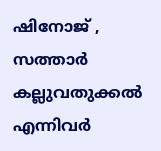ഷിനോജ് , സത്താർ കല്ലുവതുക്കൽ എന്നിവർ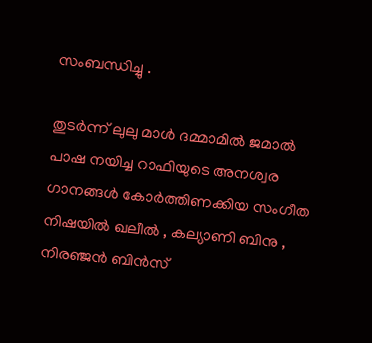സംബന്ധിച്ചു .

തുടർന്ന് ലുലു മാൾ ദമ്മാമിൽ ജമാൽ പാഷ നയിച്ച റാഫിയുടെ അനശ്വര ഗാനങ്ങൾ കോർത്തിണക്കിയ സംഗീത നിഷയിൽ ഖലീൽ , കല്യാണി ബിനു , നിരഞ്ജൻ ബിൻസ്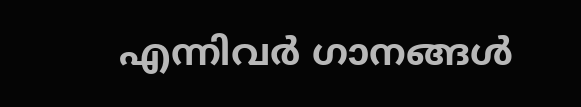എന്നിവർ ഗാനങ്ങൾ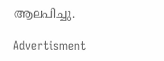ആലപിച്ചു.

Advertisment